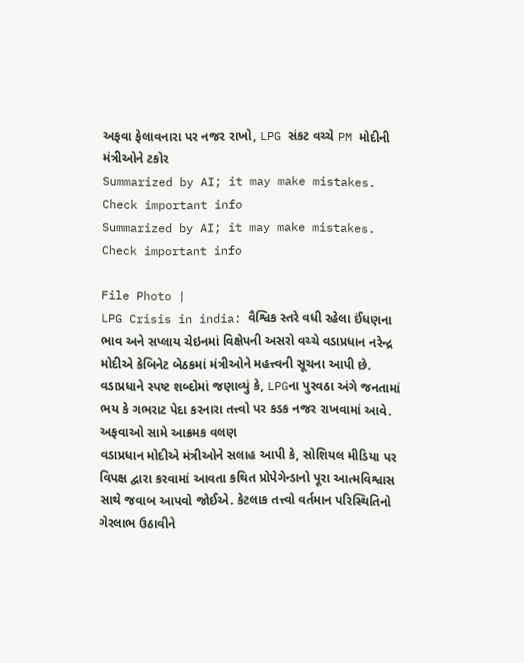અફવા ફેલાવનારા પર નજર રાખો, LPG સંકટ વચ્ચે PM મોદીની મંત્રીઓને ટકોર
Summarized by AI; it may make mistakes. Check important info
Summarized by AI; it may make mistakes. Check important info

File Photo |
LPG Crisis in india: વૈશ્વિક સ્તરે વધી રહેલા ઈંધણના ભાવ અને સપ્લાય ચેઇનમાં વિક્ષેપની અસરો વચ્ચે વડાપ્રધાન નરેન્દ્ર મોદીએ કેબિનેટ બેઠકમાં મંત્રીઓને મહત્ત્વની સૂચના આપી છે. વડાપ્રધાને સ્પષ્ટ શબ્દોમાં જણાવ્યું કે, LPGના પુરવઠા અંગે જનતામાં ભય કે ગભરાટ પેદા કરનારા તત્ત્વો પર કડક નજર રાખવામાં આવે.
અફવાઓ સામે આક્રમક વલણ
વડાપ્રધાન મોદીએ મંત્રીઓને સલાહ આપી કે, સોશિયલ મીડિયા પર વિપક્ષ દ્વારા કરવામાં આવતા કથિત પ્રોપેગેન્ડાનો પૂરા આત્મવિશ્વાસ સાથે જવાબ આપવો જોઈએ. કેટલાક તત્ત્વો વર્તમાન પરિસ્થિતિનો ગેરલાભ ઉઠાવીને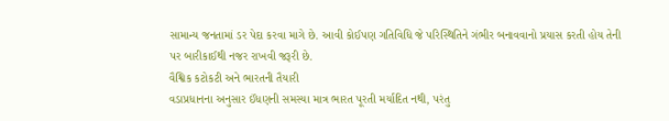સામાન્ય જનતામાં ડર પેદા કરવા માગે છે. આવી કોઈપણ ગતિવિધિ જે પરિસ્થિતિને ગંભીર બનાવવાનો પ્રયાસ કરતી હોય તેની પર બારીકાઈથી નજર રાખવી જરૂરી છે.
વૈશ્વિક કટોકટી અને ભારતની તૈયારી
વડાપ્રધાનના અનુસાર ઈંધણની સમસ્યા માત્ર ભારત પૂરતી મર્યાદિત નથી, પરંતુ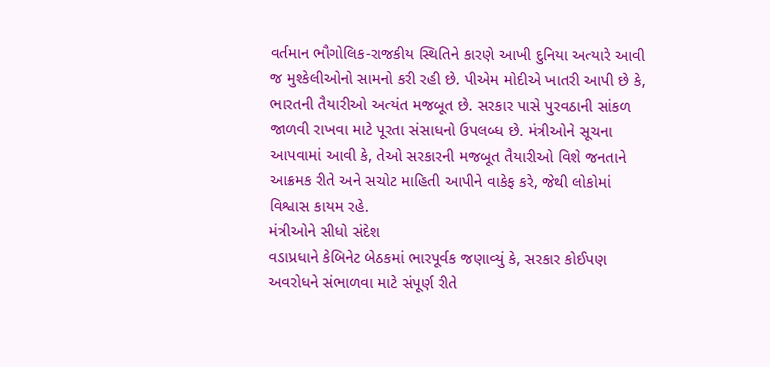વર્તમાન ભૌગોલિક-રાજકીય સ્થિતિને કારણે આખી દુનિયા અત્યારે આવી જ મુશ્કેલીઓનો સામનો કરી રહી છે. પીએમ મોદીએ ખાતરી આપી છે કે, ભારતની તૈયારીઓ અત્યંત મજબૂત છે. સરકાર પાસે પુરવઠાની સાંકળ જાળવી રાખવા માટે પૂરતા સંસાધનો ઉપલબ્ધ છે. મંત્રીઓને સૂચના આપવામાં આવી કે, તેઓ સરકારની મજબૂત તૈયારીઓ વિશે જનતાને આક્રમક રીતે અને સચોટ માહિતી આપીને વાકેફ કરે, જેથી લોકોમાં વિશ્વાસ કાયમ રહે.
મંત્રીઓને સીધો સંદેશ
વડાપ્રધાને કેબિનેટ બેઠકમાં ભારપૂર્વક જણાવ્યું કે, સરકાર કોઈપણ અવરોધને સંભાળવા માટે સંપૂર્ણ રીતે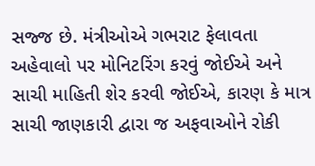સજ્જ છે. મંત્રીઓએ ગભરાટ ફેલાવતા અહેવાલો પર મોનિટરિંગ કરવું જોઈએ અને સાચી માહિતી શેર કરવી જોઈએ, કારણ કે માત્ર સાચી જાણકારી દ્વારા જ અફવાઓને રોકી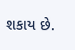શકાય છે.